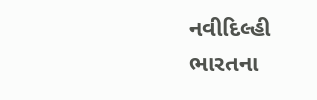નવીદિલ્હી
ભારતના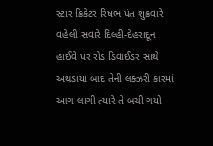સ્ટાર ક્રિકેટર રિષભ પંત શુક્રવારે વહેલી સવારે દિલ્હી-દેહરાદૂન હાઈવે પર રોડ ડિવાઈડર સાથે અથડાયા બાદ તેની લક્ઝરી કારમાં આગ લાગી ત્યારે તે બચી ગયો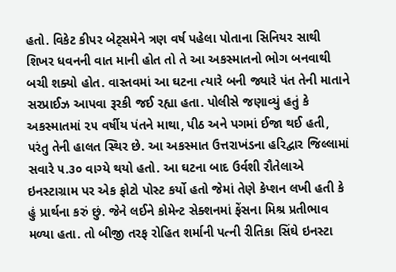હતો. વિકેટ કીપર બેટ્સમેને ત્રણ વર્ષ પહેલા પોતાના સિનિયર સાથી શિખર ધવનની વાત માની હોત તો તે આ અકસ્માતનો ભોગ બનવાથી બચી શક્યો હોત. વાસ્તવમાં આ ઘટના ત્યારે બની જ્યારે પંત તેની માતાને સરપ્રાઈઝ આપવા રૂરકી જઈ રહ્યા હતા. પોલીસે જણાવ્યું હતું કે અકસ્માતમાં ૨૫ વર્ષીય પંતને માથા, પીઠ અને પગમાં ઈજા થઈ હતી, પરંતુ તેની હાલત સ્થિર છે. આ અકસ્માત ઉત્તરાખંડના હરિદ્વાર જિલ્લામાં સવારે ૫.૩૦ વાગ્યે થયો હતો. આ ઘટના બાદ ઉર્વશી રૌતેલાએ ઇનસ્ટાગ્રામ પર એક ફોટો પોસ્ટ કર્યો હતો જેમાં તેણે કેપ્શન લખી હતી કે હું પ્રાર્થના કરું છું. જેને લઈને કોમેન્ટ સેક્શનમાં ફેંસના મિશ્ર પ્રતીભાવ મળ્યા હતા. તો બીજી તરફ રોહિત શર્માની પત્ની રીતિકા સિંઘે ઇનસ્ટા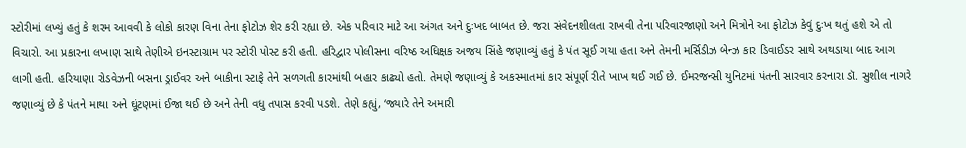સ્ટોરીમાં લખ્યું હતું કે શરમ આવવી કે લોકો કારણ વિના તેના ફોટોઝ શેર કરી રહ્યા છે. એક પરિવાર માટે આ અંગત અને દુઃખદ બાબત છે. જરા સંવેદનશીલતા રાખવી તેના પરિવારજાણો અને મિત્રોને આ ફોટોઝ કેવું દુઃખ થતું હશે એ તો વિચારો. આ પ્રકારના લખાણ સાથે તેણીએ ઇનસ્ટાગ્રામ પર સ્ટોરી પોસ્ટ કરી હતી. હરિદ્વાર પોલીસના વરિષ્ઠ અધિક્ષક અજય સિંહે જણાવ્યું હતું કે પંત સૂઈ ગયા હતા અને તેમની મર્સિડીઝ બેન્ઝ કાર ડિવાઈડર સાથે અથડાયા બાદ આગ લાગી હતી. હરિયાણા રોડવેઝની બસના ડ્રાઈવર અને બાકીના સ્ટાફે તેને સળગતી કારમાંથી બહાર કાઢ્યો હતો. તેમણે જણાવ્યું કે અકસ્માતમાં કાર સંપૂર્ણ રીતે ખાખ થઈ ગઈ છે. ઈમરજન્સી યુનિટમાં પંતની સારવાર કરનારા ડૉ. સુશીલ નાગરે જણાવ્યું છે કે પંતને માથા અને ઘૂંટણમાં ઈજા થઈ છે અને તેની વધુ તપાસ કરવી પડશે. તેણે કહ્યું, ‘જ્યારે તેને અમારી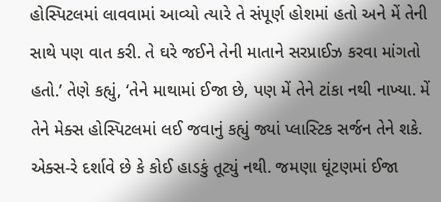હોસ્પિટલમાં લાવવામાં આવ્યો ત્યારે તે સંપૂર્ણ હોશમાં હતો અને મેં તેની સાથે પણ વાત કરી. તે ઘરે જઈને તેની માતાને સરપ્રાઈઝ કરવા માંગતો હતો.’ તેણે કહ્યું, ‘તેને માથામાં ઈજા છે, પણ મેં તેને ટાંકા નથી નાખ્યા. મેં તેને મેક્સ હોસ્પિટલમાં લઈ જવાનું કહ્યું જ્યાં પ્લાસ્ટિક સર્જન તેને શકે. એક્સ-રે દર્શાવે છે કે કોઈ હાડકું તૂટ્યું નથી. જમણા ઘૂંટણમાં ઈજા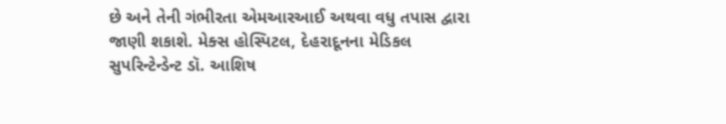છે અને તેની ગંભીરતા એમઆરઆઈ અથવા વધુ તપાસ દ્વારા જાણી શકાશે. મેક્સ હોસ્પિટલ, દેહરાદૂનના મેડિકલ સુપરિન્ટેન્ડેન્ટ ડૉ. આશિષ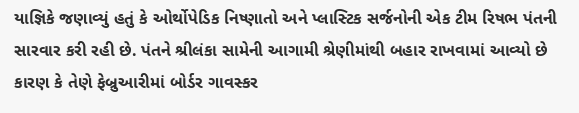યાજ્ઞિકે જણાવ્યું હતું કે ઓર્થોપેડિક નિષ્ણાતો અને પ્લાસ્ટિક સર્જનોની એક ટીમ રિષભ પંતની સારવાર કરી રહી છે. પંતને શ્રીલંકા સામેની આગામી શ્રેણીમાંથી બહાર રાખવામાં આવ્યો છે કારણ કે તેણે ફેબ્રુઆરીમાં બોર્ડર ગાવસ્કર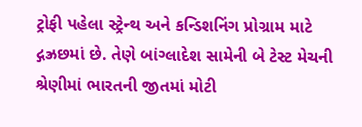ટ્રોફી પહેલા સ્ટ્રેન્થ અને કન્ડિશનિંગ પ્રોગ્રામ માટે દ્ગઝ્રછમાં છે. તેણે બાંગ્લાદેશ સામેની બે ટેસ્ટ મેચની શ્રેણીમાં ભારતની જીતમાં મોટી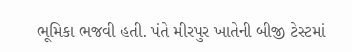ભૂમિકા ભજવી હતી. પંતે મીરપુર ખાતેની બીજી ટેસ્ટમાં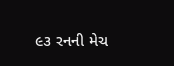૯૩ રનની મેચ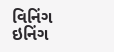વિનિંગ ઇનિંગ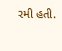રમી હતી.